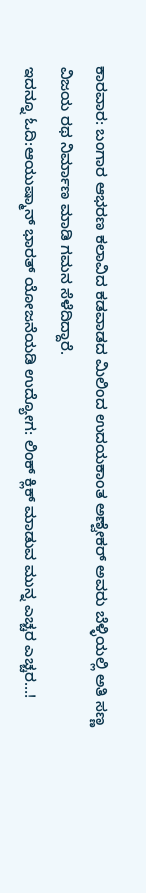ಕಾರವಾರ: ಬಂಗಾರ ಆಭರಣ ಕಲಾವಿದ ಕಡವಾಡದ ಮಿಲಿಂದ ಉದಯಕಾಂತ ಅಣ್ವೇಕರ್ ಅವರು ಬೆಳ್ಳಿಯಲ್ಲಿ ಅತಿ ಸಣ್ಣ ವಿಜಯ ರಥ ನಿರ್ಮಾಣ ಮಾಡಿ ಗಮನ ಸೆಳೆದಿದ್ದಾರೆ.
ಇದನ್ನೂ ಓದಿ:ಆಯುಷ್ಮಾನ್ ಭಾರತ್ ಯೋಜನೆಯಡಿ ಉದ್ಯೋಗ: ಲಿಂಕ್ ಕ್ಲಿಕ್ ಮಾಡುವ ಮುನ್ನ ಎಚ್ಚರ ಎಚ್ಚರ…!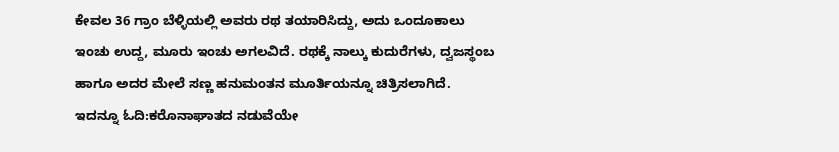ಕೇವಲ 36 ಗ್ರಾಂ ಬೆಳ್ಳಿಯಲ್ಲಿ ಅವರು ರಥ ತಯಾರಿಸಿದ್ದು, ಅದು ಒಂದೂಕಾಲು ಇಂಚು ಉದ್ದ, ಮೂರು ಇಂಚು ಅಗಲವಿದೆ. ರಥಕ್ಕೆ ನಾಲ್ಕು ಕುದುರೆಗಳು, ದ್ವಜಸ್ಥಂಬ ಹಾಗೂ ಅದರ ಮೇಲೆ ಸಣ್ಣ ಹನುಮಂತನ ಮೂರ್ತಿಯನ್ನೂ ಚಿತ್ರಿಸಲಾಗಿದೆ.
ಇದನ್ನೂ ಓದಿ:ಕರೊನಾಘಾತದ ನಡುವೆಯೇ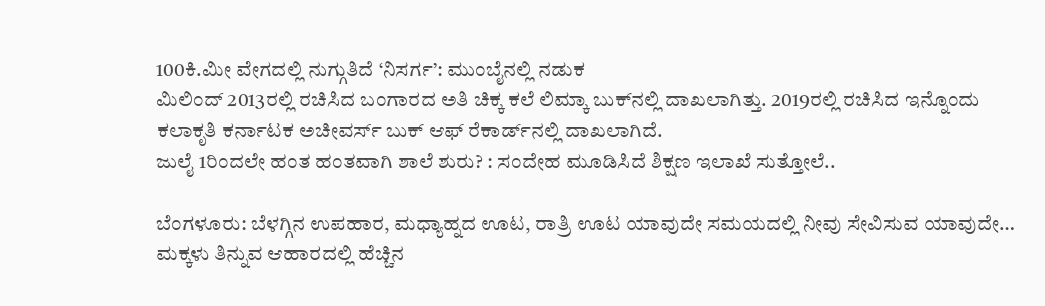100ಕಿ.ಮೀ ವೇಗದಲ್ಲಿ ನುಗ್ಗುತಿದೆ ‘ನಿಸರ್ಗ’: ಮುಂಬೈನಲ್ಲಿ ನಡುಕ
ಮಿಲಿಂದ್ 2013ರಲ್ಲಿ ರಚಿಸಿದ ಬಂಗಾರದ ಅತಿ ಚಿಕ್ಕ ಕಲೆ ಲಿಮ್ಕಾ ಬುಕ್‌ನಲ್ಲಿ ದಾಖಲಾಗಿತ್ತು. 2019ರಲ್ಲಿ ರಚಿಸಿದ ಇನ್ನೊಂದು ಕಲಾಕೃತಿ ಕರ್ನಾಟಕ ಅಚೀವರ್ಸ್‌ ಬುಕ್ ಆಫ್ ರೆಕಾರ್ಡ್‌ನಲ್ಲಿ ದಾಖಲಾಗಿದೆ.
ಜುಲೈ 1ರಿಂದಲೇ ಹಂತ ಹಂತವಾಗಿ ಶಾಲೆ ಶುರು? : ಸಂದೇಹ ಮೂಡಿಸಿದೆ ಶಿಕ್ಷಣ ಇಲಾಖೆ ಸುತ್ತೋಲೆ..

ಬೆಂಗಳೂರು: ಬೆಳಗ್ಗಿನ ಉಪಹಾರ, ಮಧ್ಯಾಹ್ನದ ಊಟ, ರಾತ್ರಿ ಊಟ ಯಾವುದೇ ಸಮಯದಲ್ಲಿ ನೀವು ಸೇವಿಸುವ ಯಾವುದೇ…
ಮಕ್ಕಳು ತಿನ್ನುವ ಆಹಾರದಲ್ಲಿ ಹೆಚ್ಚಿನ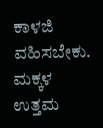ಕಾಳಜಿ ವಹಿಸಬೇಕು. ಮಕ್ಕಳ ಉತ್ತಮ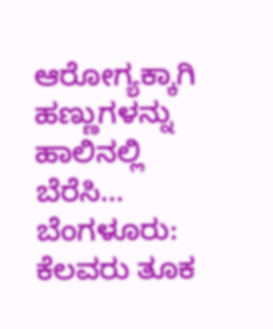ಆರೋಗ್ಯಕ್ಕಾಗಿ ಹಣ್ಣುಗಳನ್ನು ಹಾಲಿನಲ್ಲಿ ಬೆರೆಸಿ…
ಬೆಂಗಳೂರು: ಕೆಲವರು ತೂಕ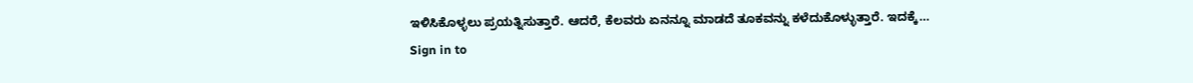ಇಳಿಸಿಕೊಳ್ಳಲು ಪ್ರಯತ್ನಿಸುತ್ತಾರೆ. ಆದರೆ, ಕೆಲವರು ಏನನ್ನೂ ಮಾಡದೆ ತೂಕವನ್ನು ಕಳೆದುಕೊಳ್ಳುತ್ತಾರೆ. ಇದಕ್ಕೆ…
Sign in to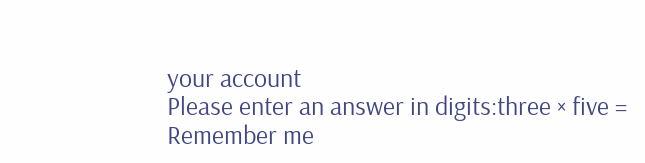your account
Please enter an answer in digits:three × five =
Remember me